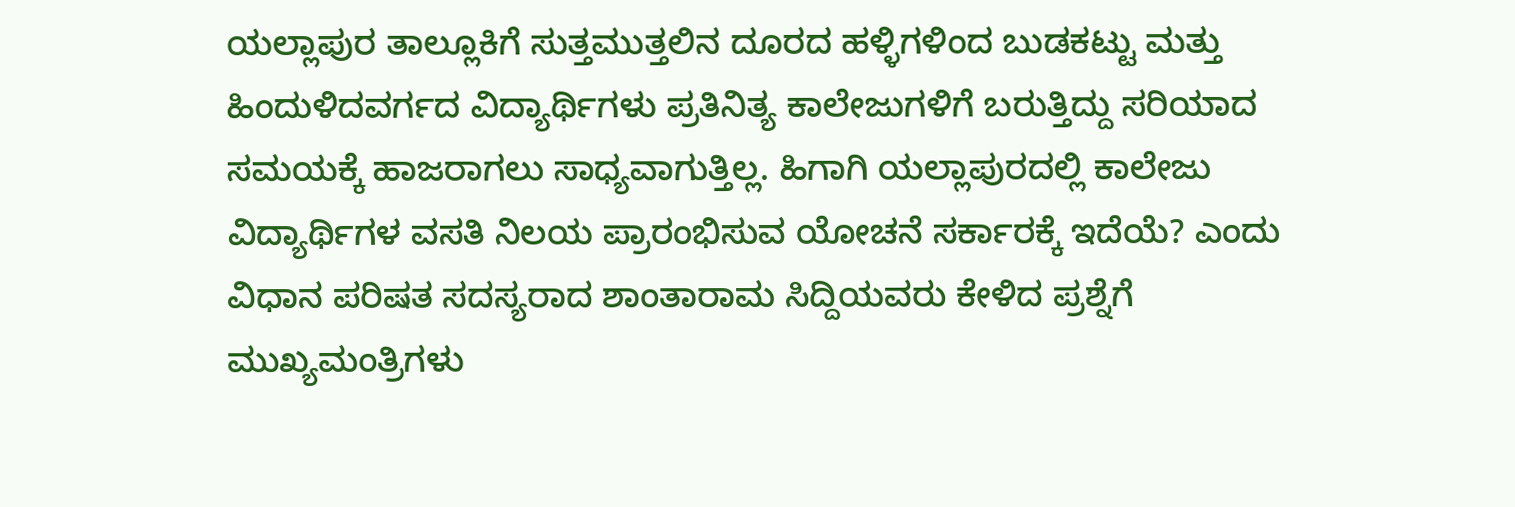ಯಲ್ಲಾಪುರ ತಾಲ್ಲೂಕಿಗೆ ಸುತ್ತಮುತ್ತಲಿನ ದೂರದ ಹಳ್ಳಿಗಳಿಂದ ಬುಡಕಟ್ಟು ಮತ್ತು ಹಿಂದುಳಿದವರ್ಗದ ವಿದ್ಯಾರ್ಥಿಗಳು ಪ್ರತಿನಿತ್ಯ ಕಾಲೇಜುಗಳಿಗೆ ಬರುತ್ತಿದ್ದು ಸರಿಯಾದ ಸಮಯಕ್ಕೆ ಹಾಜರಾಗಲು ಸಾಧ್ಯವಾಗುತ್ತಿಲ್ಲ. ಹಿಗಾಗಿ ಯಲ್ಲಾಪುರದಲ್ಲಿ ಕಾಲೇಜು ವಿದ್ಯಾರ್ಥಿಗಳ ವಸತಿ ನಿಲಯ ಪ್ರಾರಂಭಿಸುವ ಯೋಚನೆ ಸರ್ಕಾರಕ್ಕೆ ಇದೆಯೆ? ಎಂದು ವಿಧಾನ ಪರಿಷತ ಸದಸ್ಯರಾದ ಶಾಂತಾರಾಮ ಸಿದ್ದಿಯವರು ಕೇಳಿದ ಪ್ರಶ್ನೆಗೆ ಮುಖ್ಯಮಂತ್ರಿಗಳು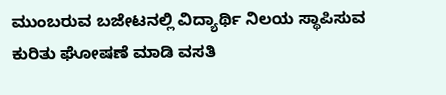ಮುಂಬರುವ ಬಜೇಟನಲ್ಲಿ ವಿದ್ಯಾರ್ಥಿ ನಿಲಯ ಸ್ಥಾಪಿಸುವ ಕುರಿತು ಘೋಷಣೆ ಮಾಡಿ ವಸತಿ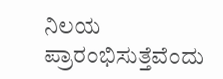ನಿಲಯ ಪ್ರಾರಂಭಿಸುತ್ತೆವೆಂದು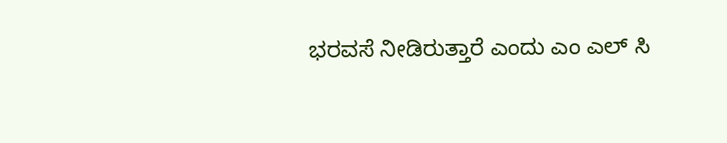ಭರವಸೆ ನೀಡಿರುತ್ತಾರೆ ಎಂದು ಎಂ ಎಲ್ ಸಿ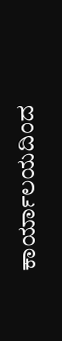ಕಾರ್ಯಾಲಯದಿಂದ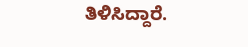ತಿಳಿಸಿದ್ದಾರೆ.